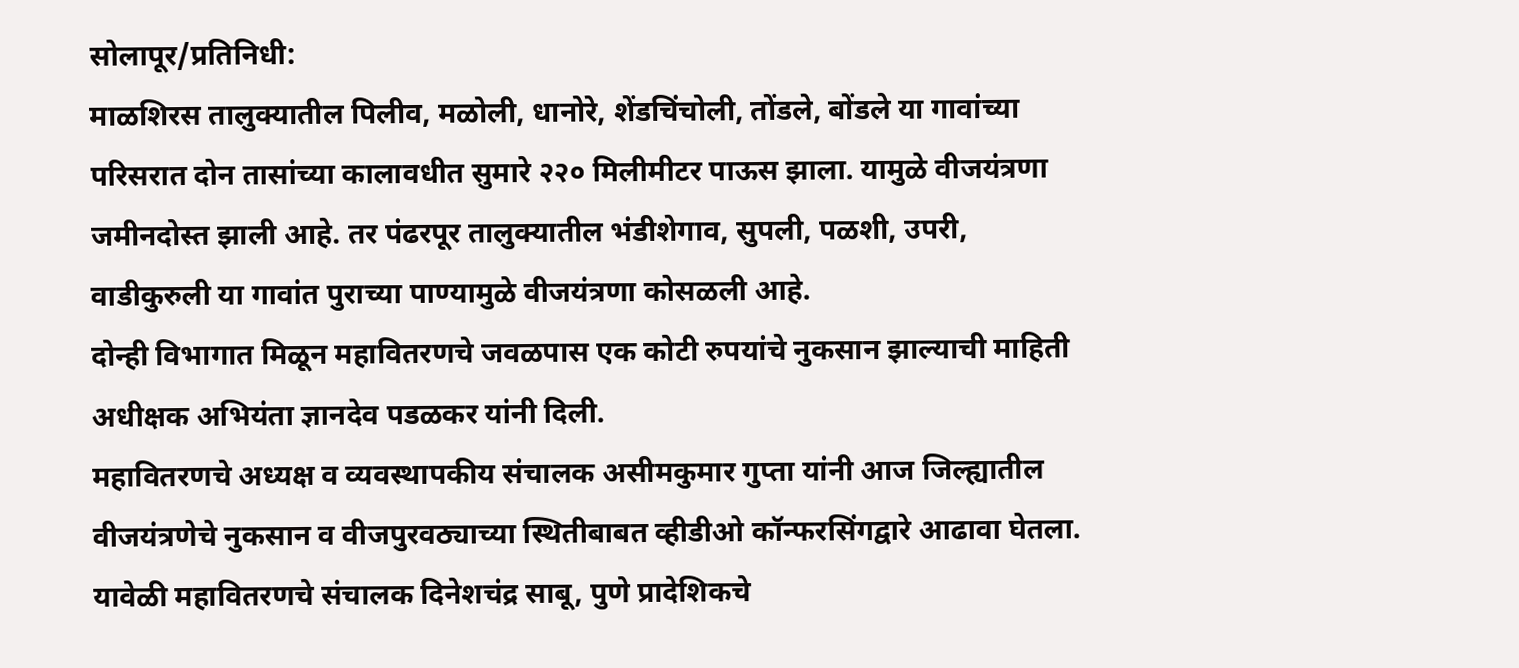सोलापूर/प्रतिनिधी:
माळशिरस तालुक्यातील पिलीव, मळोली, धानोरे, शेंडचिंचोली, तोंडले, बोंडले या गावांच्या परिसरात दोन तासांच्या कालावधीत सुमारे २२० मिलीमीटर पाऊस झाला. यामुळे वीजयंत्रणा जमीनदोस्त झाली आहे. तर पंढरपूर तालुक्यातील भंडीशेगाव, सुपली, पळशी, उपरी, वाडीकुरुली या गावांत पुराच्या पाण्यामुळे वीजयंत्रणा कोसळली आहे.
दोन्ही विभागात मिळून महावितरणचे जवळपास एक कोटी रुपयांचे नुकसान झाल्याची माहिती अधीक्षक अभियंता ज्ञानदेव पडळकर यांनी दिली.
महावितरणचे अध्यक्ष व व्यवस्थापकीय संचालक असीमकुमार गुप्ता यांनी आज जिल्ह्यातील वीजयंत्रणेचे नुकसान व वीजपुरवठ्याच्या स्थितीबाबत व्हीडीओ कॉन्फरसिंगद्वारे आढावा घेतला. यावेळी महावितरणचे संचालक दिनेशचंद्र साबू, पुणे प्रादेशिकचे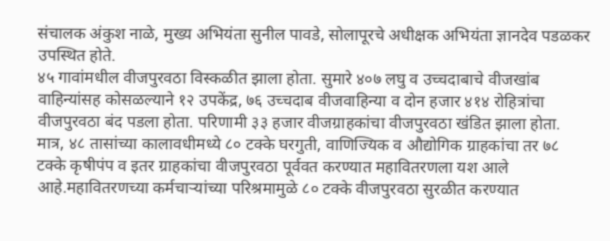संचालक अंकुश नाळे, मुख्य अभियंता सुनील पावडे, सोलापूरचे अधीक्षक अभियंता ज्ञानदेव पडळकर उपस्थित होते.
४५ गावांमधील वीजपुरवठा विस्कळीत झाला होता. सुमारे ४०७ लघु व उच्चदाबाचे वीजखांब वाहिन्यांसह कोसळल्याने १२ उपकेंद्र, ७६ उच्चदाब वीजवाहिन्या व दोन हजार ४१४ रोहित्रांचा वीजपुरवठा बंद पडला होता. परिणामी ३३ हजार वीजग्राहकांचा वीजपुरवठा खंडित झाला होता. मात्र, ४८ तासांच्या कालावधीमध्ये ८० टक्के घरगुती, वाणिज्यिक व औद्योगिक ग्राहकांचा तर ७८ टक्के कृषीपंप व इतर ग्राहकांचा वीजपुरवठा पूर्ववत करण्यात महावितरणला यश आले आहे.महावितरणच्या कर्मचाऱ्यांच्या परिश्रमामुळे ८० टक्के वीजपुरवठा सुरळीत करण्यात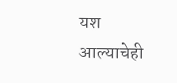यश आल्याचेही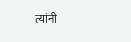त्यांनी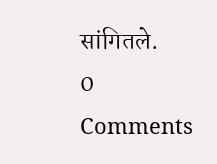सांगितले.
0 Comments